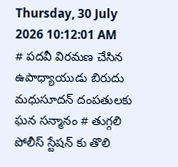Thursday, 30 July 2026 10:12:01 AM
# పదవీ విరమణ చేసిన ఉపాధ్యాయుడు బిరుదు మధుసూదన్ దంపతులకు ఘన సన్మానం # తుగ్గలి పోలీస్ స్టేషన్ కు తొలి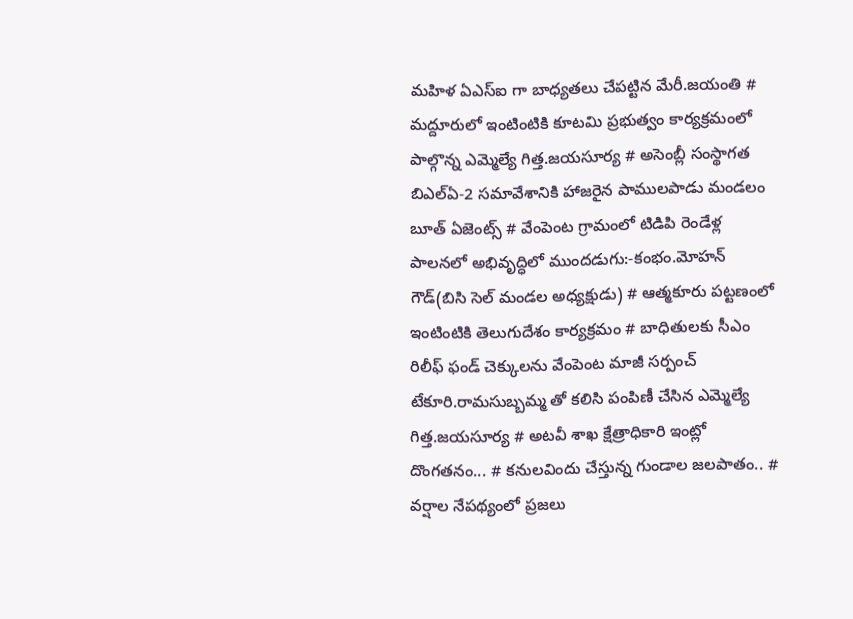మహిళ ఏఎస్ఐ గా బాధ్యతలు చేపట్టిన మేరీ.జయంతి # మద్దూరులో ఇంటింటికి కూటమి ప్రభుత్వం కార్యక్రమంలో పాల్గొన్న ఎమ్మెల్యే గిత్త.జయసూర్య # అసెంబ్లీ సంస్థాగత బిఎల్ఏ-2 సమావేశానికి హాజరైన పాములపాడు మండలం బూత్ ఏజెంట్స్ # వేంపెంట గ్రామంలో టిడిపి రెండేళ్ల పాలనలో అభివృద్ధిలో ముందడుగు:-కంభం.మోహన్ గౌడ్(బిసి సెల్ మండల అధ్యక్షుడు) # ఆత్మకూరు పట్టణంలో ఇంటింటికి తెలుగుదేశం కార్యక్రమం # బాధితులకు సీఎం రిలీఫ్ ఫండ్ చెక్కులను వేంపెంట మాజీ సర్పంచ్ టేకూరి.రామసుబ్బమ్మ తో కలిసి పంపిణీ చేసిన ఎమ్మెల్యే గిత్త.జయసూర్య # అటవీ శాఖ క్షేత్రాధికారి ఇంట్లో దొంగతనం... # కనులవిందు చేస్తున్న గుండాల జలపాతం.. # వర్షాల నేపథ్యంలో ప్రజలు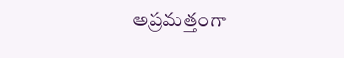అప్రమత్తంగా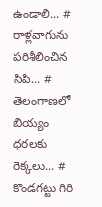ఉండాలి... # రాళ్లవాగును పరిశీలించిన సిపి... # తెలంగాణలో బియ్యం ధరలకు రెక్కలు... # కొండగట్టు గిరి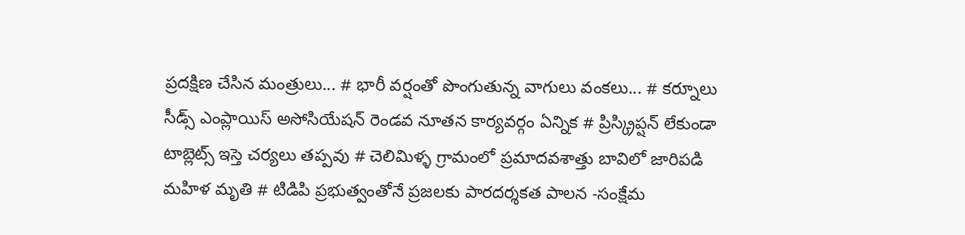ప్రదక్షిణ చేసిన మంత్రులు... # భారీ వర్షంతో పొంగుతున్న వాగులు వంకలు... # కర్నూలు సీడ్స్ ఎంప్లాయిస్ అసోసియేషన్ రెండవ నూతన కార్యవర్గం ఏన్నిక # ప్రిస్క్రిప్షన్ లేకుండా టాబ్లెట్స్ ఇస్తె చర్యలు తప్పవు # చెలిమిళ్ళ గ్రామంలో ప్రమాదవశాత్తు బావిలో జారిపడి మహిళ మృతి # టిడిపి ప్రభుత్వంతోనే ప్రజలకు పారదర్శకత పాలన -సంక్షేమ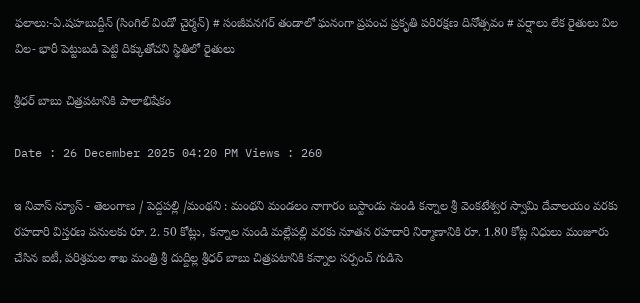ఫలాలు:-ఏ.షహబుద్దీన్ (సింగిల్ విండో చైర్మన్) # సంజీవనగర్ తండాలో ఘనంగా ప్రపంచ ప్రకృతి పరిరక్షణ దినోత్సవం # వర్షాలు లేక రైతులు విల విల- భారీ పెట్టుబడి పెట్టి దిక్కుతోచని స్థితిలో రైతులు

శ్రీధర్ బాబు చిత్రపటానికి పాలాభిషేకం

Date : 26 December 2025 04:20 PM Views : 260

ఇ నివాస్ న్యూస్ - తెలంగాణ / పెద్దపల్లి /మంథని : మంథని మండలం నాగారం బస్టాండు నుండి కన్నాల శ్రీ వెంకటేశ్వర స్వామి దేవాలయం వరకు రహదారి విస్తరణ పనులకు రూ. 2. 50 కోట్లు, కన్నాల నుండి మల్లేపల్లి వరకు నూతన రహదారి నిర్మాణానికి రూ. 1.80 కోట్ల నిధులు మంజూరు చేసిన ఐటీ, పరిశ్రమల శాఖ మంత్రి శ్రీ దుద్దిల్ల శ్రీధర్ బాబు చిత్రపటానికి కన్నాల సర్పంచ్ గుడిసె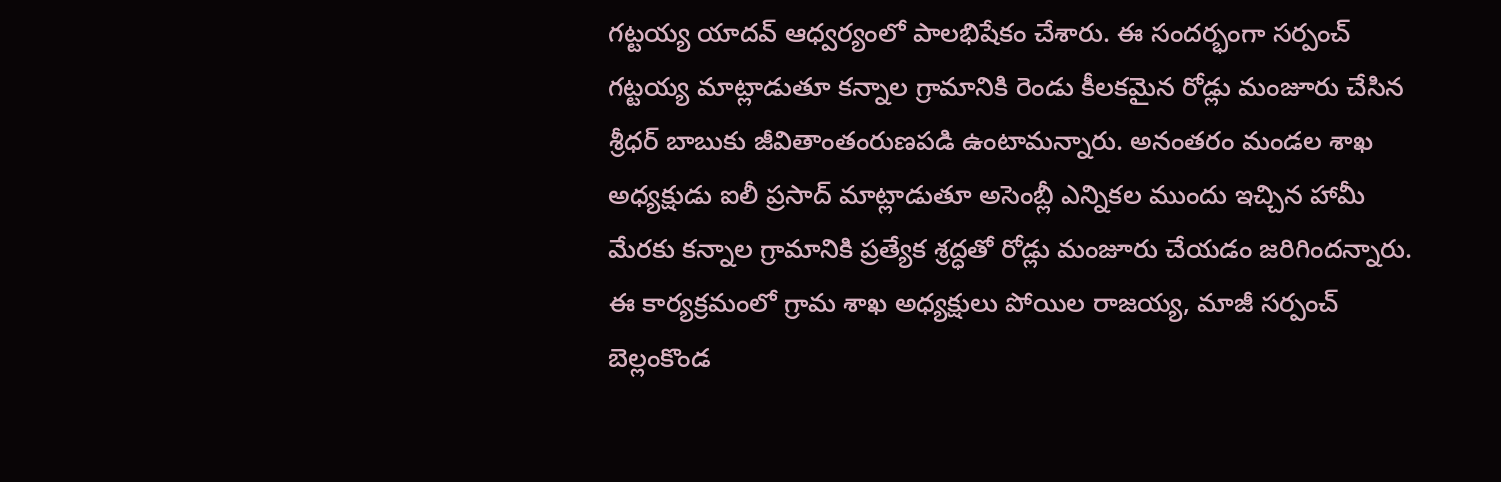గట్టయ్య యాదవ్ ఆధ్వర్యంలో పాలభిషేకం చేశారు. ఈ సందర్భంగా సర్పంచ్ గట్టయ్య మాట్లాడుతూ కన్నాల గ్రామానికి రెండు కీలకమైన రోడ్లు మంజూరు చేసిన శ్రీధర్ బాబుకు జీవితాంతంరుణపడి ఉంటామన్నారు. అనంతరం మండల శాఖ అధ్యక్షుడు ఐలీ ప్రసాద్ మాట్లాడుతూ అసెంబ్లీ ఎన్నికల ముందు ఇచ్చిన హామీ మేరకు కన్నాల గ్రామానికి ప్రత్యేక శ్రద్ధతో రోడ్లు మంజూరు చేయడం జరిగిందన్నారు. ఈ కార్యక్రమంలో గ్రామ శాఖ అధ్యక్షులు పోయిల రాజయ్య, మాజీ సర్పంచ్ బెల్లంకొండ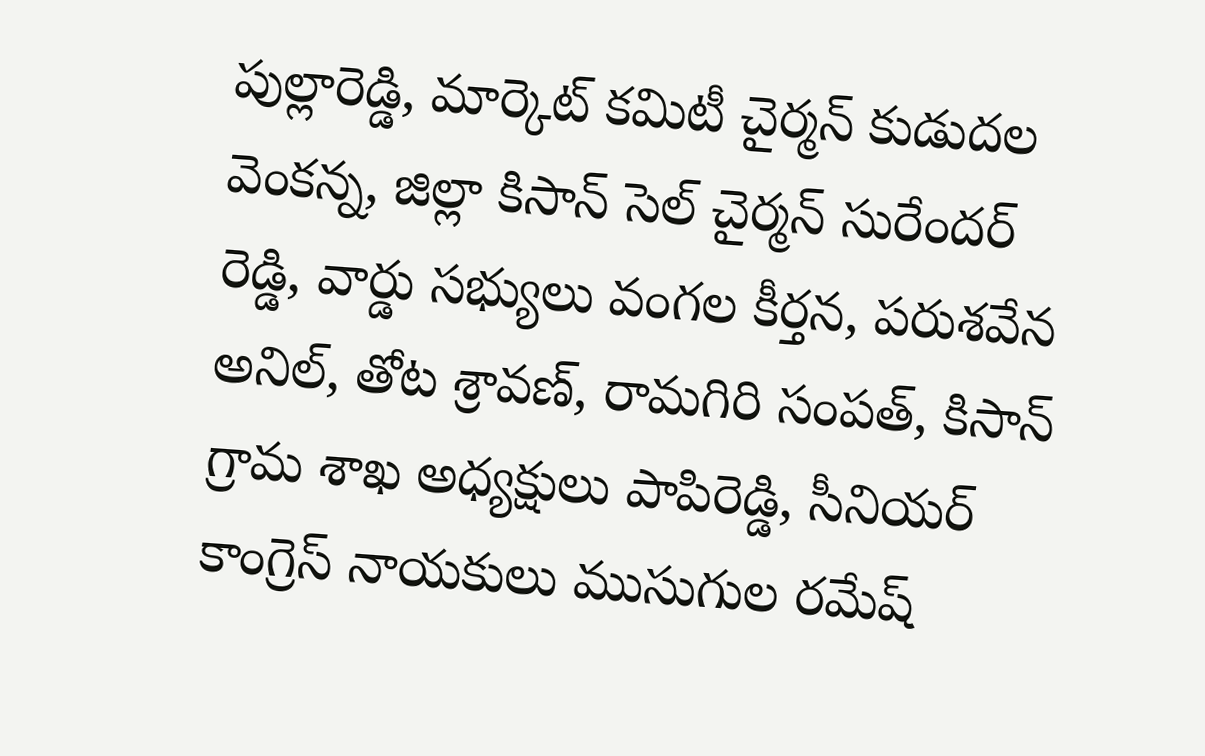పుల్లారెడ్డి, మార్కెట్ కమిటీ చైర్మన్ కుడుదల వెంకన్న, జిల్లా కిసాన్ సెల్ చైర్మన్ సురేందర్ రెడ్డి, వార్డు సభ్యులు వంగల కీర్తన, పరుశవేన అనిల్, తోట శ్రావణ్, రామగిరి సంపత్, కిసాన్ గ్రామ శాఖ అధ్యక్షులు పాపిరెడ్డి, సీనియర్ కాంగ్రెస్ నాయకులు ముసుగుల రమేష్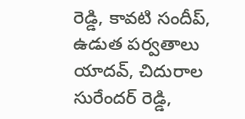రెడ్డి, కావటి సందీప్, ఉడుత పర్వతాలు యాదవ్, చిదురాల సురేందర్ రెడ్డి,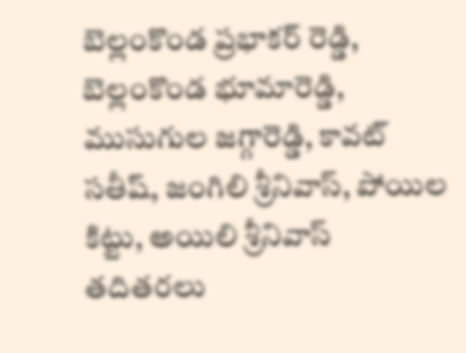బెల్లంకొండ ప్రభాకర్ రెడ్డి, బెల్లంకొండ భూమారెడ్డి, ముసుగుల జగ్గారెడ్డి, కావట్ సతీష్, జంగిలి శ్రీనివాస్, పోయిల కిట్టు, అయిలి శ్రీనివాస్ తదితరలు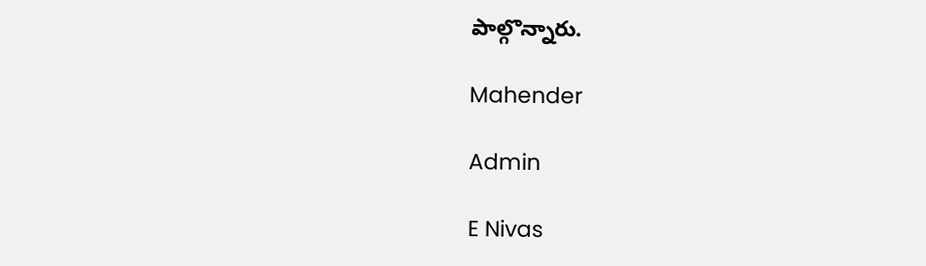పాల్గొన్నారు.

Mahender

Admin

E Nivas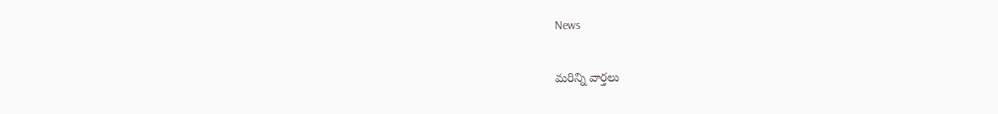News

మరిన్ని వార్తలు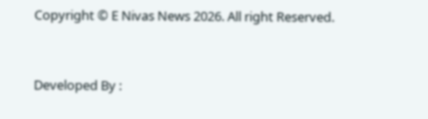Copyright © E Nivas News 2026. All right Reserved.



Developed By :